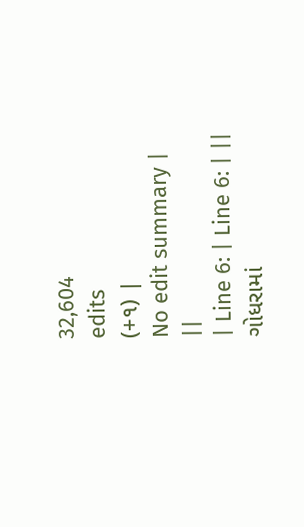32,604
edits
(+૧) |
No edit summary |
||
| Line 6: | Line 6: | ||
ગોધરામાં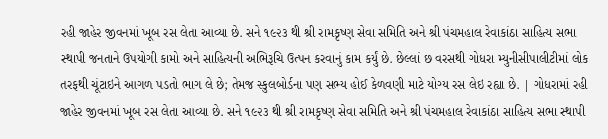રહી જાહેર જીવનમાં ખૂબ રસ લેતા આવ્યા છે. સને ૧૯૨૩ થી શ્રી રામકૃષ્ણ સેવા સમિતિ અને શ્રી પંચમહાલ રેવાકાંઠા સાહિત્ય સભા સ્થાપી જનતાને ઉપયોગી કામો અને સાહિત્યની અભિરૂચિ ઉત્પન કરવાનું કામ કર્યું છે. છેલ્લાં છ વરસથી ગોધરા મ્યુનીસીપાલીટીમાં લોક તરફથી ચૂંટાઇને આગળ પડતો ભાગ લે છે; તેમજ સ્કુલબોર્ડના પણ સભ્ય હોઈ કેળવણી માટે યોગ્ય રસ લેઇ રહ્યા છે. | ગોધરામાં રહી જાહેર જીવનમાં ખૂબ રસ લેતા આવ્યા છે. સને ૧૯૨૩ થી શ્રી રામકૃષ્ણ સેવા સમિતિ અને શ્રી પંચમહાલ રેવાકાંઠા સાહિત્ય સભા સ્થાપી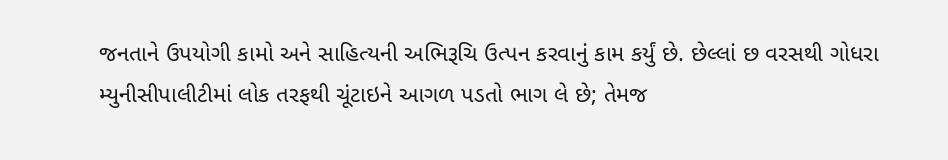જનતાને ઉપયોગી કામો અને સાહિત્યની અભિરૂચિ ઉત્પન કરવાનું કામ કર્યું છે. છેલ્લાં છ વરસથી ગોધરા મ્યુનીસીપાલીટીમાં લોક તરફથી ચૂંટાઇને આગળ પડતો ભાગ લે છે; તેમજ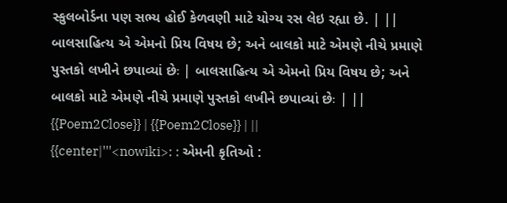સ્કુલબોર્ડના પણ સભ્ય હોઈ કેળવણી માટે યોગ્ય રસ લેઇ રહ્યા છે. | ||
બાલસાહિત્ય એ એમનો પ્રિય વિષય છે; અને બાલકો માટે એમણે નીચે પ્રમાણે પુસ્તકો લખીને છપાવ્યાં છેઃ | બાલસાહિત્ય એ એમનો પ્રિય વિષય છે; અને બાલકો માટે એમણે નીચે પ્રમાણે પુસ્તકો લખીને છપાવ્યાં છેઃ | ||
{{Poem2Close}} | {{Poem2Close}} | ||
{{center|'''<nowiki>: : એમની કૃતિઓ :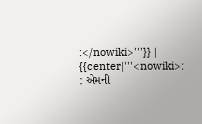:</nowiki>'''}} | {{center|'''<nowiki>: : એમની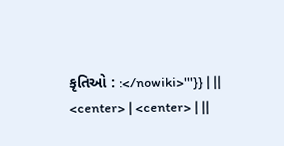કૃતિઓ : :</nowiki>'''}} | ||
<center> | <center> | ||